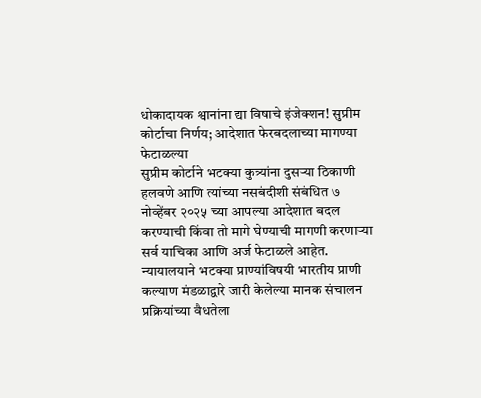धोकादायक श्वानांना द्या विषाचे इंजेक्शन! सुप्रीम कोर्टाचा निर्णय; आदेशात फेरबदलाच्या मागण्या फेटाळल्या
सुप्रीम कोर्टाने भटक्या कुत्र्यांना दुसऱ्या ठिकाणी हलवणे आणि त्यांच्या नसबंदीशी संबंधित ७ नोव्हेंबर २०२५ च्या आपल्या आदेशात बदल करण्याची किंवा तो मागे घेण्याची मागणी करणाऱ्या सर्व याचिका आणि अर्ज फेटाळले आहेत. न्यायालयाने भटक्या प्राण्यांविषयी भारतीय प्राणी कल्याण मंडळाद्वारे जारी केलेल्या मानक संचालन प्रक्रियांच्या वैधतेला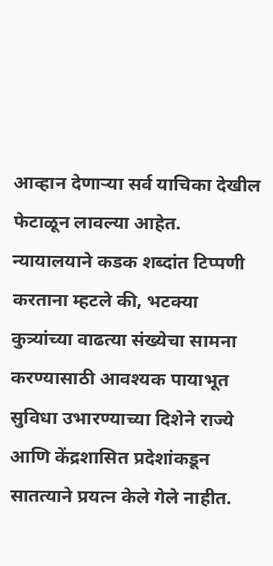आव्हान देणाऱ्या सर्व याचिका देखील फेटाळून लावल्या आहेत. न्यायालयाने कडक शब्दांत टिप्पणी करताना म्हटले की, भटक्या कुत्र्यांच्या वाढत्या संख्येचा सामना करण्यासाठी आवश्यक पायाभूत सुविधा उभारण्याच्या दिशेने राज्ये आणि केंद्रशासित प्रदेशांकडून सातत्याने प्रयत्न केले गेले नाहीत.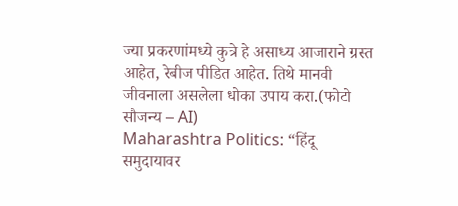ज्या प्रकरणांमध्ये कुत्रे हे असाध्य आजाराने ग्रस्त आहेत, रेबीज पीडित आहेत. तिथे मानवी जीवनाला असलेला धोका उपाय करा.(फोटो सौजन्य – AI)
Maharashtra Politics: “हिंदू समुदायावर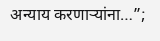अन्याय करणाऱ्यांना…”;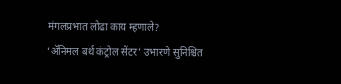मंगलप्रभात लोढा काय म्हणाले?
‘ॲनिमल बर्थ कंट्रोल सेंटर’ उभारणे सुनिश्चित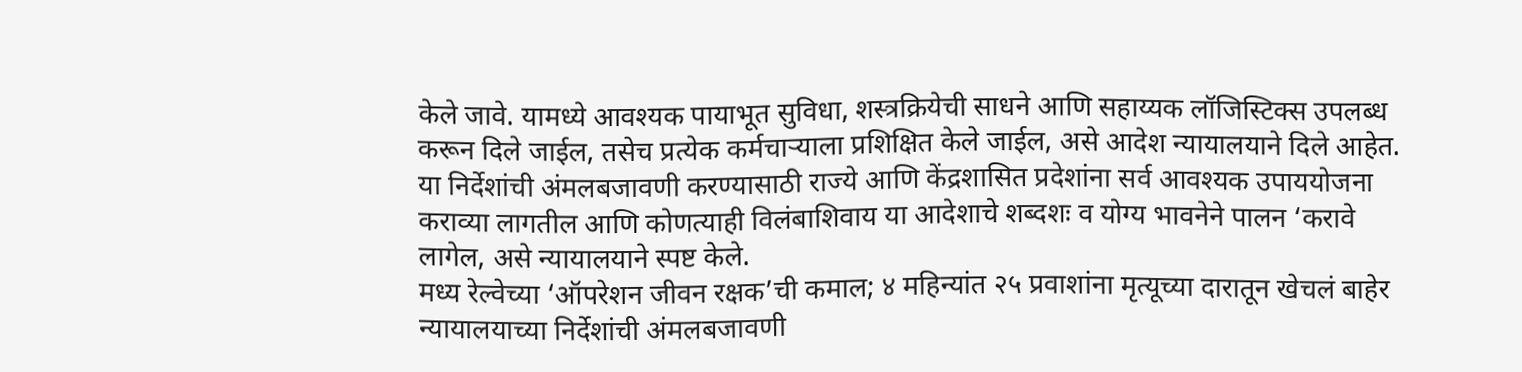केले जावे. यामध्ये आवश्यक पायाभूत सुविधा, शस्त्रक्रियेची साधने आणि सहाय्यक लॉजिस्टिक्स उपलब्ध करून दिले जाईल, तसेच प्रत्येक कर्मचाऱ्याला प्रशिक्षित केले जाईल, असे आदेश न्यायालयाने दिले आहेत. या निर्देशांची अंमलबजावणी करण्यासाठी राज्ये आणि केंद्रशासित प्रदेशांना सर्व आवश्यक उपाययोजना कराव्या लागतील आणि कोणत्याही विलंबाशिवाय या आदेशाचे शब्दशः व योग्य भावनेने पालन ‘करावे लागेल, असे न्यायालयाने स्पष्ट केले.
मध्य रेल्वेच्या ‘ऑपरेशन जीवन रक्षक’ची कमाल; ४ महिन्यांत २५ प्रवाशांना मृत्यूच्या दारातून खेचलं बाहेर
न्यायालयाच्या निर्देशांची अंमलबजावणी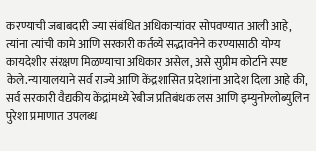करण्याची जबाबदारी ज्या संबंधित अधिकाऱ्यांवर सोपवण्यात आली आहे, त्यांना त्यांची कामे आणि सरकारी कर्तव्ये सद्भावनेने करण्यासाठी योग्य कायदेशीर संरक्षण मिळण्याचा अधिकार असेल, असे सुप्रीम कोर्टाने स्पष्ट केले.न्यायालयाने सर्व राज्ये आणि केंद्रशासित प्रदेशांना आदेश दिला आहे की, सर्व सरकारी वैद्यकीय केंद्रांमध्ये रेबीज प्रतिबंधक लस आणि इम्युनोग्लोब्युलिन पुरेशा प्रमाणात उपलब्ध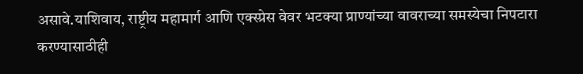असावे.याशिवाय, राष्ट्रीय महामार्ग आणि एक्स्प्रेस वेवर भटक्या प्राण्यांच्या वावराच्या समस्येचा निपटारा करण्यासाठीही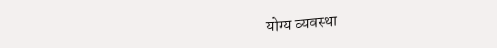योग्य व्यवस्था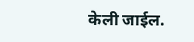केली जाईल.